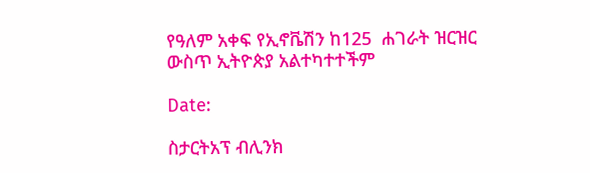የዓለም አቀፍ የኢኖቬሽን ከ125  ሐገራት ዝርዝር ውስጥ ኢትዮጵያ አልተካተተችም

Date:

ስታርትአፕ ብሊንክ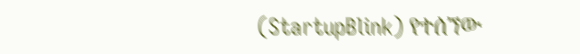(StartupBlink) የተሰኘው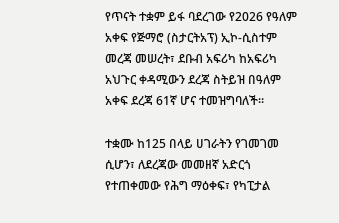የጥናት ተቋም ይፋ ባደረገው የ2026 የዓለም አቀፍ የጅማሮ (ስታርትአፕ) ኢኮ-ሲስተም መረጃ መሠረት፣ ደቡብ አፍሪካ ከአፍሪካ አህጉር ቀዳሚውን ደረጃ ስትይዝ በዓለም አቀፍ ደረጃ 61ኛ ሆና ተመዝግባለች።

ተቋሙ ከ125 በላይ ሀገራትን የገመገመ ሲሆን፣ ለደረጃው መመዘኛ አድርጎ የተጠቀመው የሕግ ማዕቀፍ፣ የካፒታል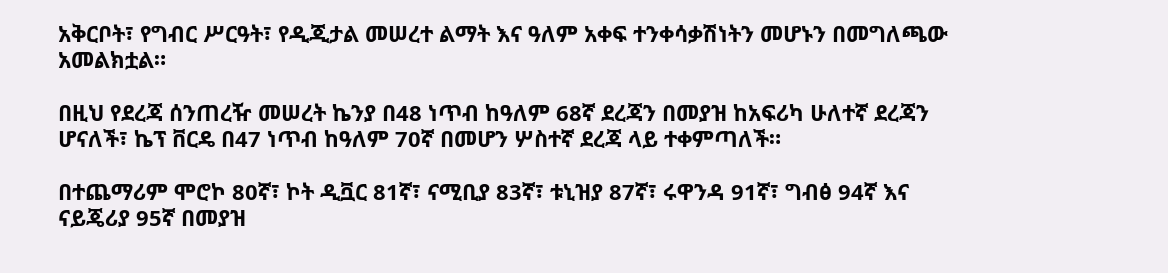አቅርቦት፣ የግብር ሥርዓት፣ የዲጂታል መሠረተ ልማት እና ዓለም አቀፍ ተንቀሳቃሽነትን መሆኑን በመግለጫው አመልክቷል።

በዚህ የደረጃ ሰንጠረዥ መሠረት ኬንያ በ48 ነጥብ ከዓለም 68ኛ ደረጃን በመያዝ ከአፍሪካ ሁለተኛ ደረጃን ሆናለች፣ ኬፕ ቨርዴ በ47 ነጥብ ከዓለም 70ኛ በመሆን ሦስተኛ ደረጃ ላይ ተቀምጣለች።

በተጨማሪም ሞሮኮ 80ኛ፣ ኮት ዲቯር 81ኛ፣ ናሚቢያ 83ኛ፣ ቱኒዝያ 87ኛ፣ ሩዋንዳ 91ኛ፣ ግብፅ 94ኛ እና ናይጄሪያ 95ኛ በመያዝ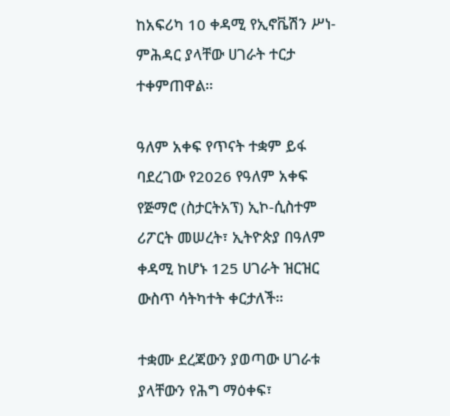ከአፍሪካ 10 ቀዳሚ የኢኖቬሽን ሥነ-ምሕዳር ያላቸው ሀገራት ተርታ ተቀምጠዋል።

ዓለም አቀፍ የጥናት ተቋም ይፋ ባደረገው የ2026 የዓለም አቀፍ የጅማሮ (ስታርትአፕ) ኢኮ-ሲስተም ሪፖርት መሠረት፣ ኢትዮጵያ በዓለም ቀዳሚ ከሆኑ 125 ሀገራት ዝርዝር ውስጥ ሳትካተት ቀርታለች።

ተቋሙ ደረጃውን ያወጣው ሀገራቱ ያላቸውን የሕግ ማዕቀፍ፣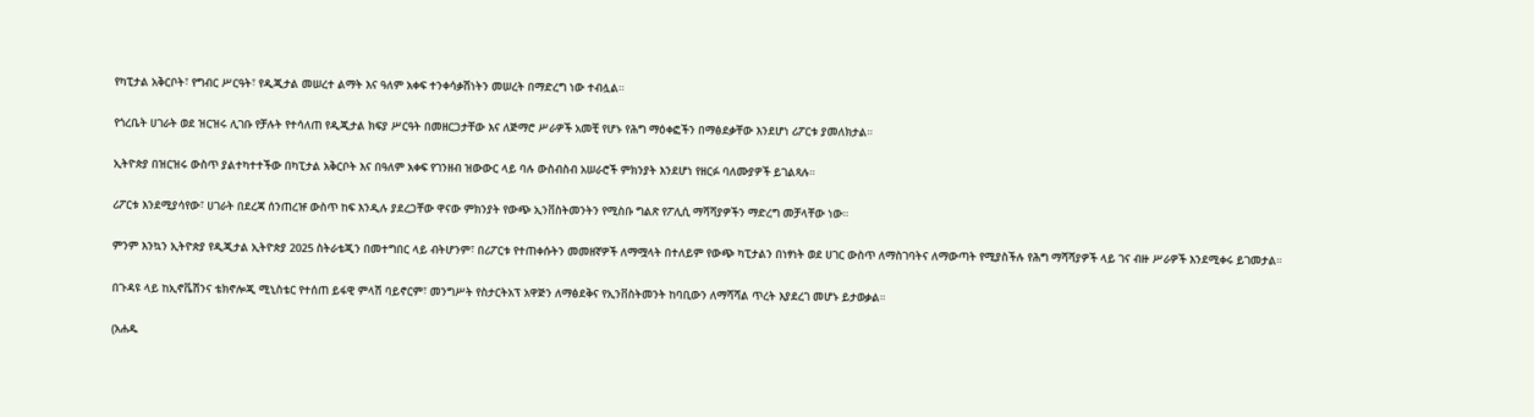የካፒታል አቅርቦት፣ የግብር ሥርዓት፣ የዲጂታል መሠረተ ልማት እና ዓለም አቀፍ ተንቀሳቃሽነትን መሠረት በማድረግ ነው ተብሏል።

የጎረቤት ሀገራት ወደ ዝርዝሩ ሊገቡ የቻሉት የተሳለጠ የዲጂታል ክፍያ ሥርዓት በመዘርጋታቸው እና ለጅማሮ ሥራዎች አመቺ የሆኑ የሕግ ማዕቀፎችን በማፅደቃቸው እንደሆነ ሪፖርቱ ያመለክታል።

ኢትዮጵያ በዝርዝሩ ውስጥ ያልተካተተችው በካፒታል አቅርቦት እና በዓለም አቀፍ የገንዘብ ዝውውር ላይ ባሉ ውስብስብ አሠራሮች ምክንያት እንደሆነ የዘርፉ ባለሙያዎች ይገልጻሉ።

ሪፖርቱ እንደሚያሳየው፣ ሀገራት በደረጃ ሰንጠረዡ ውስጥ ከፍ እንዲሉ ያደረጋቸው ዋናው ምክንያት የውጭ ኢንቨስትመንትን የሚስቡ ግልጽ የፖሊሲ ማሻሻያዎችን ማድረግ መቻላቸው ነው።

ምንም እንኳን ኢትዮጵያ የዲጂታል ኢትዮጵያ 2025 ስትራቴጂን በመተግበር ላይ ብትሆንም፣ በሪፖርቱ የተጠቀሱትን መመዘኛዎች ለማሟላት በተለይም የውጭ ካፒታልን በነፃነት ወደ ሀገር ውስጥ ለማስገባትና ለማውጣት የሚያስችሉ የሕግ ማሻሻያዎች ላይ ገና ብዙ ሥራዎች እንደሚቀሩ ይገመታል።

በጉዳዩ ላይ ከኢኖቬሽንና ቴክኖሎጂ ሚኒስቴር የተሰጠ ይፋዊ ምላሽ ባይኖርም፣ መንግሥት የስታርትአፕ አዋጅን ለማፅደቅና የኢንቨስትመንት ከባቢውን ለማሻሻል ጥረት እያደረገ መሆኑ ይታወቃል።

(አሐዱ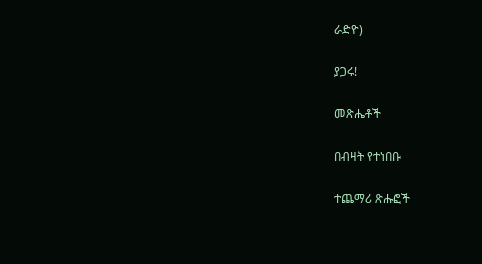ራድዮ)

ያጋሩ!

መጽሔቶች

በብዛት የተነበቡ

ተጨማሪ ጽሑፎች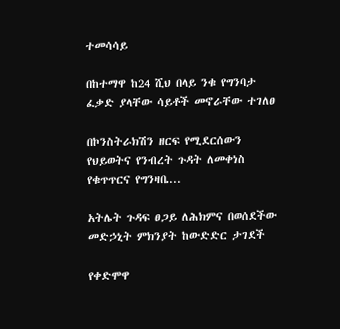ተመሳሳይ

በከተማዋ ከ24 ሺህ በላይ ንቁ የግንባታ ፈቃድ ያላቸው ሳይቶች መኖራቸው ተገለፀ

በኮንስትራክሽን ዘርፍ የሚደርሰውን የህይወትና የንብረት ጉዳት ለመቀነስ የቁጥጥርና የግንዛቤ...

አትሌት ጉዳፍ ፀጋይ ለሕክምና በወሰደችው መድኃኒት ምክንያት ከውድድር ታገደች

የቀድሞዋ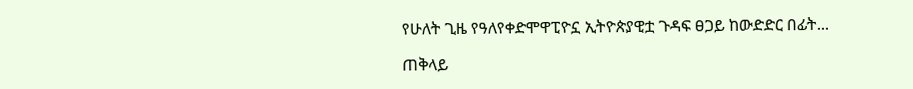የሁለት ጊዜ የዓለየቀድሞዋፒዮኗ ኢትዮጵያዊቷ ጉዳፍ ፀጋይ ከውድድር በፊት...

ጠቅላይ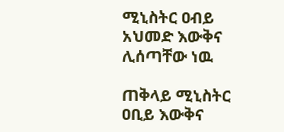ሚኒስትር ዐብይ አህመድ እውቅና ሊሰጣቸው ነዉ

ጠቅላይ ሚኒስትር ዐቢይ እውቅና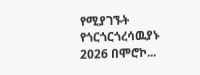የሚያገኙት የጎርጎርጎረሳዉያኑ 2026 በሞሮኮ...